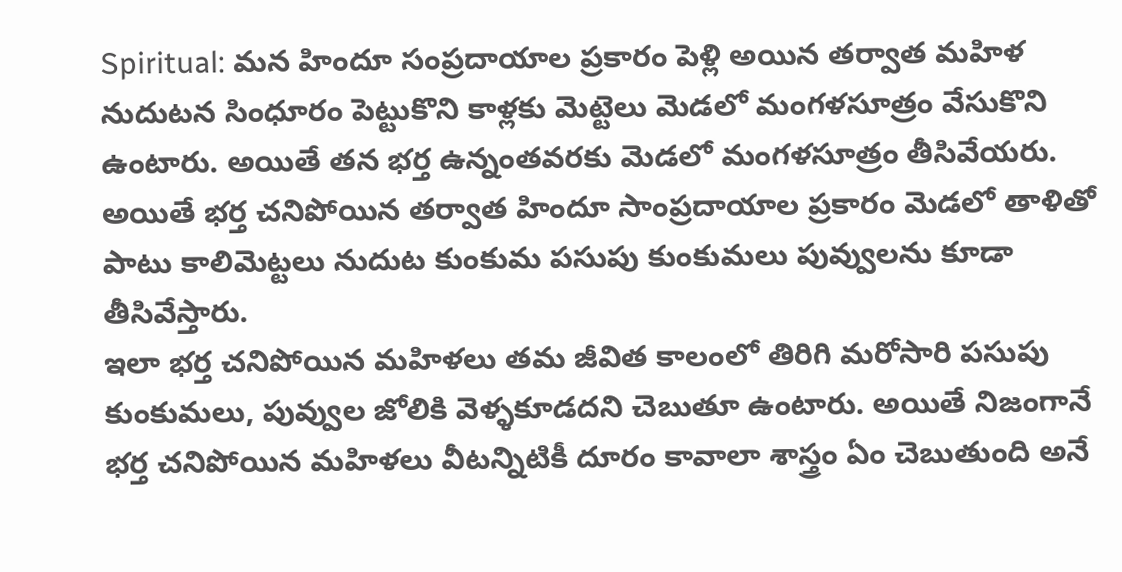Spiritual: మన హిందూ సంప్రదాయాల ప్రకారం పెళ్లి అయిన తర్వాత మహిళ నుదుటన సింధూరం పెట్టుకొని కాళ్లకు మెట్టెలు మెడలో మంగళసూత్రం వేసుకొని ఉంటారు. అయితే తన భర్త ఉన్నంతవరకు మెడలో మంగళసూత్రం తీసివేయరు. అయితే భర్త చనిపోయిన తర్వాత హిందూ సాంప్రదాయాల ప్రకారం మెడలో తాళితో పాటు కాలిమెట్టలు నుదుట కుంకుమ పసుపు కుంకుమలు పువ్వులను కూడా తీసివేస్తారు.
ఇలా భర్త చనిపోయిన మహిళలు తమ జీవిత కాలంలో తిరిగి మరోసారి పసుపు కుంకుమలు, పువ్వుల జోలికి వెళ్ళకూడదని చెబుతూ ఉంటారు. అయితే నిజంగానే భర్త చనిపోయిన మహిళలు వీటన్నిటికీ దూరం కావాలా శాస్త్రం ఏం చెబుతుంది అనే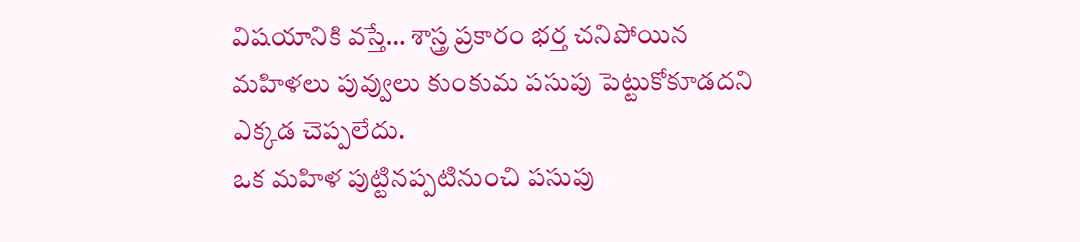విషయానికి వస్తే… శాస్త్ర ప్రకారం భర్త చనిపోయిన మహిళలు పువ్వులు కుంకుమ పసుపు పెట్టుకోకూడదని ఎక్కడ చెప్పలేదు.
ఒక మహిళ పుట్టినప్పటినుంచి పసుపు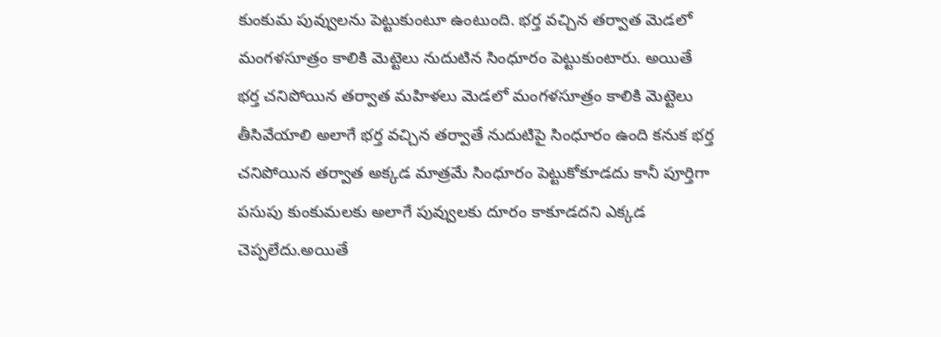కుంకుమ పువ్వులను పెట్టుకుంటూ ఉంటుంది. భర్త వచ్చిన తర్వాత మెడలో మంగళసూత్రం కాలికి మెట్టెలు నుదుటిన సింధూరం పెట్టుకుంటారు. అయితే భర్త చనిపోయిన తర్వాత మహిళలు మెడలో మంగళసూత్రం కాలికి మెట్టెలు తీసివేయాలి అలాగే భర్త వచ్చిన తర్వాతే నుదుటిపై సింధూరం ఉంది కనుక భర్త చనిపోయిన తర్వాత అక్కడ మాత్రమే సింధూరం పెట్టుకోకూడదు కానీ పూర్తిగా పసుపు కుంకుమలకు అలాగే పువ్వులకు దూరం కాకూడదని ఎక్కడ చెప్పలేదు.అయితే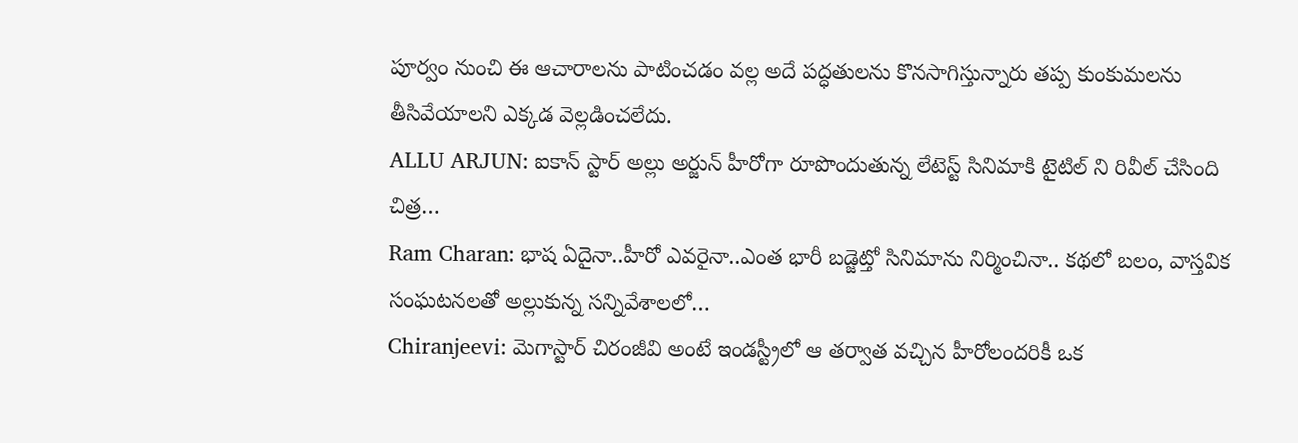పూర్వం నుంచి ఈ ఆచారాలను పాటించడం వల్ల అదే పద్ధతులను కొనసాగిస్తున్నారు తప్ప కుంకుమలను తీసివేయాలని ఎక్కడ వెల్లడించలేదు.
ALLU ARJUN: ఐకాన్ స్టార్ అల్లు అర్జున్ హీరోగా రూపొందుతున్న లేటెస్ట్ సినిమాకి టైటిల్ ని రివీల్ చేసింది చిత్ర…
Ram Charan: భాష ఏదైనా..హీరో ఎవరైనా..ఎంత భారీ బడ్జెట్తో సినిమాను నిర్మించినా.. కథలో బలం, వాస్తవిక సంఘటనలతో అల్లుకున్న సన్నివేశాలలో…
Chiranjeevi: మెగాస్టార్ చిరంజీవి అంటే ఇండస్ట్రీలో ఆ తర్వాత వచ్చిన హీరోలందరికీ ఒక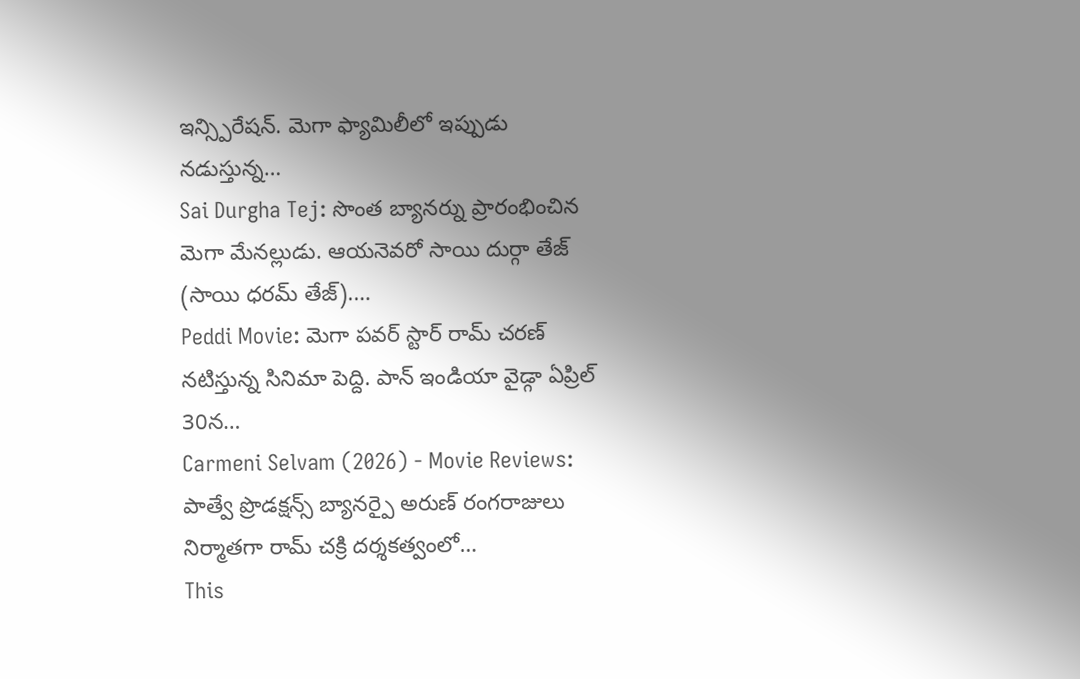ఇన్స్పిరేషన్. మెగా ఫ్యామిలీలో ఇప్పుడు నడుస్తున్న…
Sai Durgha Tej: సొంత బ్యానర్ను ప్రారంభించిన మెగా మేనల్లుడు. ఆయనెవరో సాయి దుర్గా తేజ్ (సాయి ధరమ్ తేజ్).…
Peddi Movie: మెగా పవర్ స్టార్ రామ్ చరణ్ నటిస్తున్న సినిమా పెద్ది. పాన్ ఇండియా వైడ్గా ఏప్రిల్ 30న…
Carmeni Selvam (2026) - Movie Reviews: పాత్వే ప్రొడక్షన్స్ బ్యానర్పై అరుణ్ రంగరాజులు నిర్మాతగా రామ్ చక్రి దర్శకత్వంలో…
This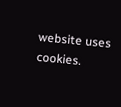website uses cookies.